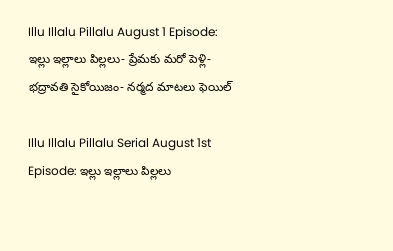Illu Illalu Pillalu August 1 Episode: ఇల్లు ఇల్లాలు పిల్లలు- ప్రేమకు మరో పెళ్లి- భద్రావతి సైకోయిజం- నర్మద మాటలు ఫెయిల్

Illu Illalu Pillalu Serial August 1st Episode: ఇల్లు ఇల్లాలు పిల్లలు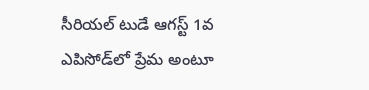సీరియల్ టుడే ఆగస్ట్ 1వ ఎపిసోడ్‌లో ప్రేమ అంటూ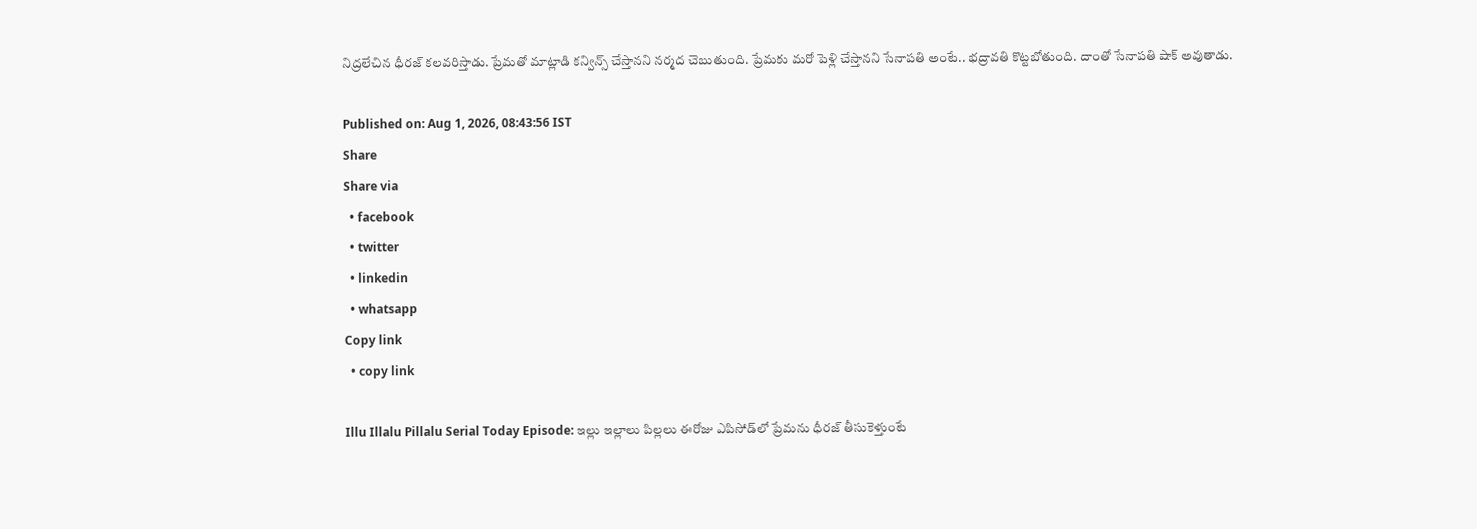నిద్రలేచిన ధీరజ్ కలవరిస్తాడు. ప్రేమతో మాట్లాడి కన్విన్స్ చేస్తానని నర్మద చెబుతుంది. ప్రేమకు మరో పెళ్లి చేస్తానని సేనాపతి అంటే.. భద్రావతి కొట్టబోతుంది. దాంతో సేనాపతి షాక్ అవుతాడు.

Published on: Aug 1, 2026, 08:43:56 IST
Share
Share via
  • facebook
  • twitter
  • linkedin
  • whatsapp
Copy link
  • copy link

Illu Illalu Pillalu Serial Today Episode: ఇల్లు ఇల్లాలు పిల్లలు ఈరోజు ఎపిసోడ్‌లో ప్రేమను ధీరజ్ తీసుకెళ్తుంటే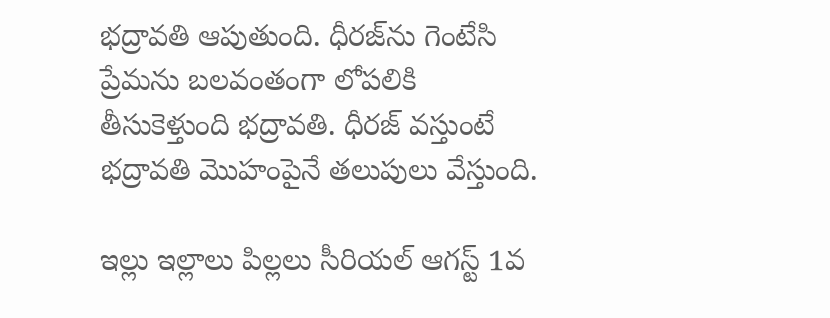భద్రావతి ఆపుతుంది. ధీరజ్‌ను గెంటేసి ప్రేమను బలవంతంగా లోపలికి తీసుకెళ్తుంది భద్రావతి. ధీరజ్ వస్తుంటే భద్రావతి మొహంపైనే తలుపులు వేస్తుంది.

ఇల్లు ఇల్లాలు పిల్లలు సీరియల్ ఆగస్ట్ 1వ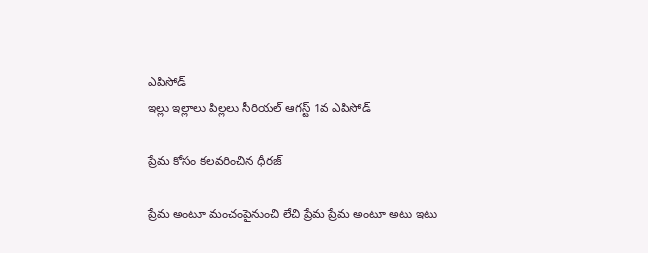ఎపిసోడ్
ఇల్లు ఇల్లాలు పిల్లలు సీరియల్ ఆగస్ట్ 1వ ఎపిసోడ్

ప్రేమ కోసం కలవరించిన ధీరజ్

ప్రేమ అంటూ మంచంపైనుంచి లేచి ప్రేమ ప్రేమ అంటూ అటు ఇటు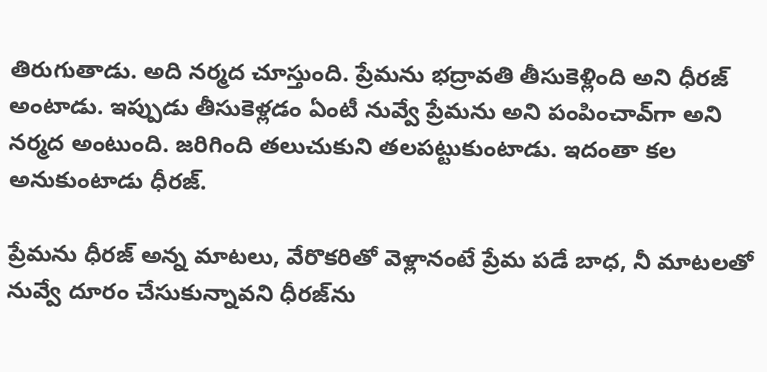తిరుగుతాడు. అది నర్మద చూస్తుంది. ప్రేమను భద్రావతి తీసుకెళ్లింది అని ధీరజ్ అంటాడు. ఇప్పుడు తీసుకెళ్లడం ఏంటీ నువ్వే ప్రేమను అని పంపించావ్‌గా అని నర్మద అంటుంది. జరిగింది తలుచుకుని తలపట్టుకుంటాడు. ఇదంతా కల అనుకుంటాడు ధీరజ్.

ప్రేమను ధీరజ్ అన్న మాటలు, వేరొకరితో వెళ్లానంటే ప్రేమ పడే బాధ, నీ మాటలతో నువ్వే దూరం చేసుకున్నావని ధీరజ్‌ను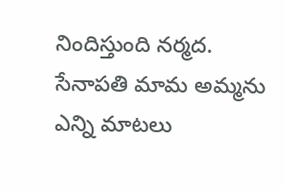నిందిస్తుంది నర్మద. సేనాపతి మామ అమ్మను ఎన్ని మాటలు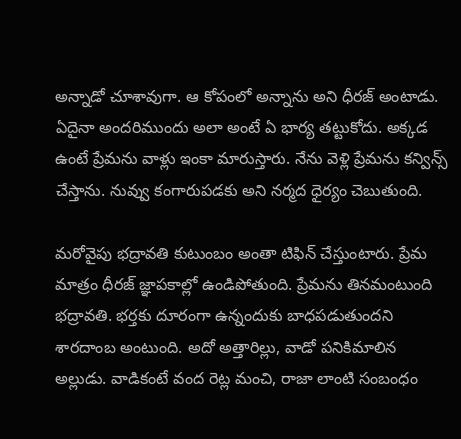అన్నాడో చూశావుగా. ఆ కోపంలో అన్నాను అని ధీరజ్ అంటాడు. ఏదైనా అందరిముందు అలా అంటే ఏ భార్య తట్టుకోదు. అక్కడ ఉంటే ప్రేమను వాళ్లు ఇంకా మారుస్తారు. నేను వెళ్లి ప్రేమను కన్విన్స్ చేస్తాను. నువ్వు కంగారుపడకు అని నర్మద ధైర్యం చెబుతుంది.

మరోవైపు భద్రావతి కుటుంబం అంతా టిఫిన్ చేస్తుంటారు. ప్రేమ మాత్రం ధీరజ్ జ్ఞాపకాల్లో ఉండిపోతుంది. ప్రేమను తినమంటుంది భద్రావతి. భర్తకు దూరంగా ఉన్నందుకు బాధపడుతుందని శారదాంబ అంటుంది. అదో అత్తారిల్లు, వాడో పనికిమాలిన అల్లుడు. వాడికంటే వంద రెట్ల మంచి, రాజా లాంటి సంబంధం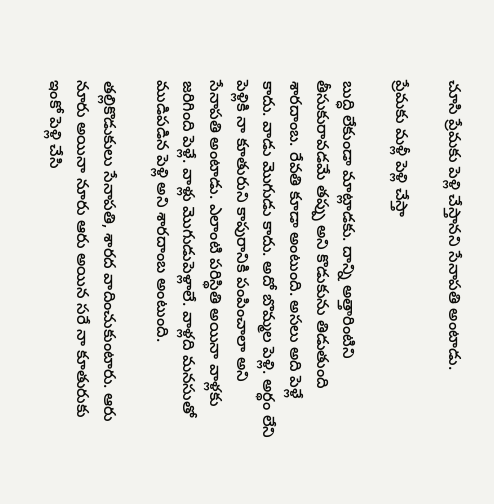చూసి ప్రేమకు పెళ్లి చేస్తానని సేనాపతి అంటాడు.

ప్రేమకు మళ్లీ పెళ్లి చేస్తా

బుద్ధి లేకుండా మాట్లాడకు. దాన్ని అత్తారింటిని తీసుకురావడమే తప్పు అని కొడుకును తిడుతుంది శారదాంబ. రేవతి కూడా అంటుంది. అసలు అది పెళ్లే కాదు. వాడు మొగుడు కాదు. అదో బొమ్మల పెళ్లి. అర్థం లేని పెళ్లికి నా కూతురుని కాపురానికి పంపించాలా అని సేనాపతి అంటాడు. ఎలాంటి పరిస్థితి అయినా వాళ్లకు జరిగింది పెళ్లే. వాళ్లు మొగుడుపెళ్లాలే. వాళ్లది మనసుతో ముడిపడిన పెళ్లి అని శారదాంబ అంటుంది.

తల్లికొడుకులు సేనాపతి, శారద వాదించుకుంటారు. ఆరు నూరు అయినా నూరు ఆరు అయిన సరే నా కూతురుకు ఇంకో పెళ్లి చేసి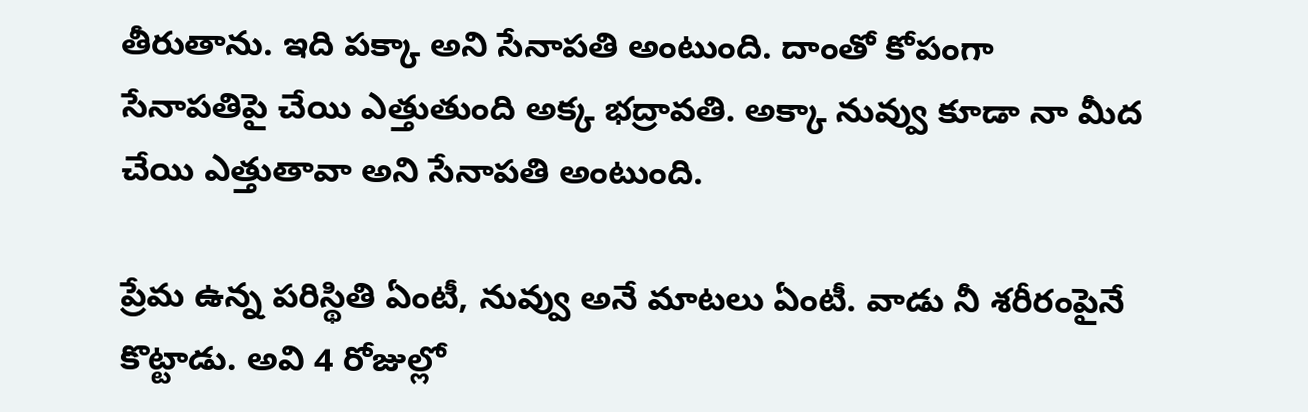తీరుతాను. ఇది పక్కా అని సేనాపతి అంటుంది. దాంతో కోపంగా సేనాపతిపై చేయి ఎత్తుతుంది అక్క భద్రావతి. అక్కా నువ్వు కూడా నా మీద చేయి ఎత్తుతావా అని సేనాపతి అంటుంది.

ప్రేమ ఉన్న పరిస్థితి ఏంటీ, నువ్వు అనే మాటలు ఏంటీ. వాడు నీ శరీరంపైనే కొట్టాడు. అవి 4 రోజుల్లో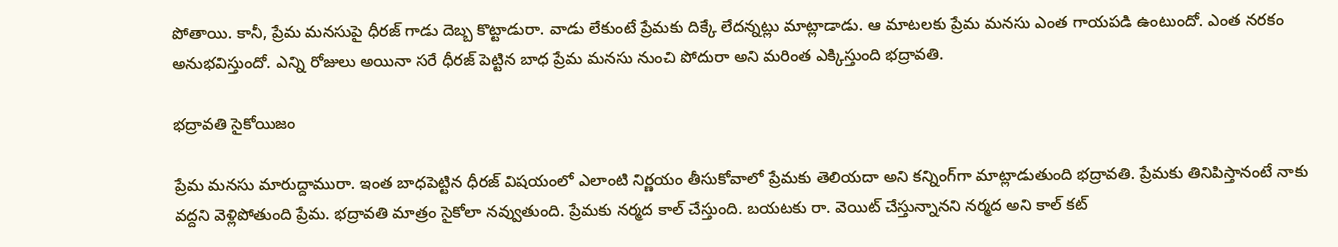పోతాయి. కానీ, ప్రేమ మనసుపై ధీరజ్ గాడు దెబ్బ కొట్టాడురా. వాడు లేకుంటే ప్రేమకు దిక్కే లేదన్నట్లు మాట్లాడాడు. ఆ మాటలకు ప్రేమ మనసు ఎంత గాయపడి ఉంటుందో. ఎంత నరకం అనుభవిస్తుందో. ఎన్ని రోజులు అయినా సరే ధీరజ్ పెట్టిన బాధ ప్రేమ మనసు నుంచి పోదురా అని మరింత ఎక్కిస్తుంది భద్రావతి.

భద్రావతి సైకోయిజం

ప్రేమ మనసు మారుద్దామురా. ఇంత బాధపెట్టిన ధీరజ్ విషయంలో ఎలాంటి నిర్ణయం తీసుకోవాలో ప్రేమకు తెలియదా అని కన్నింగ్‌గా మాట్లాడుతుంది భద్రావతి. ప్రేమకు తినిపిస్తానంటే నాకు వద్దని వెళ్లిపోతుంది ప్రేమ. భద్రావతి మాత్రం సైకోలా నవ్వుతుంది. ప్రేమకు నర్మద కాల్ చేస్తుంది. బయటకు రా. వెయిట్ చేస్తున్నానని నర్మద అని కాల్ కట్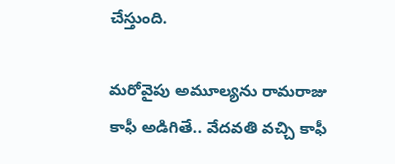చేస్తుంది.

మరోవైపు అమూల్యను రామరాజు కాఫీ అడిగితే.. వేదవతి వచ్చి కాఫీ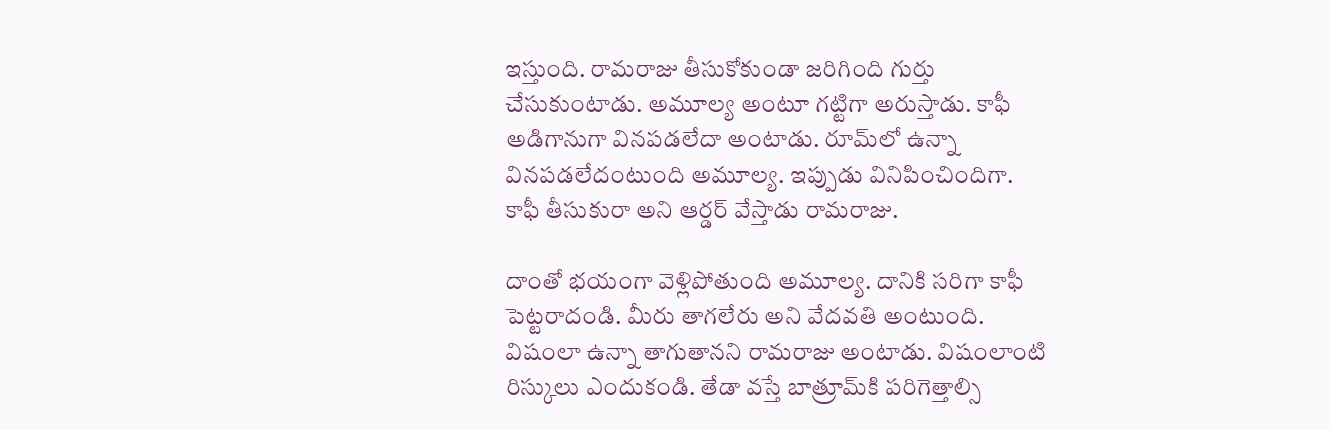ఇస్తుంది. రామరాజు తీసుకోకుండా జరిగింది గుర్తు చేసుకుంటాడు. అమూల్య అంటూ గట్టిగా అరుస్తాడు. కాఫీ అడిగానుగా వినపడలేదా అంటాడు. రూమ్‌లో ఉన్నా వినపడలేదంటుంది అమూల్య. ఇప్పుడు వినిపించిందిగా. కాఫీ తీసుకురా అని ఆర్డర్ వేస్తాడు రామరాజు.

దాంతో భయంగా వెళ్లిపోతుంది అమూల్య. దానికి సరిగా కాఫీ పెట్టరాదండి. మీరు తాగలేరు అని వేదవతి అంటుంది. విషంలా ఉన్నా తాగుతానని రామరాజు అంటాడు. విషంలాంటి రిస్కులు ఎందుకండి. తేడా వస్తే బాత్రూమ్‌కి పరిగెత్తాల్సి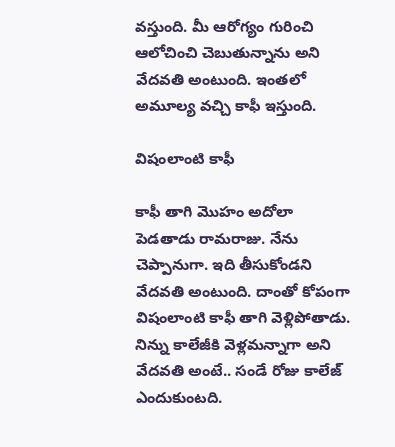వస్తుంది. మీ ఆరోగ్యం గురించి ఆలోచించి చెబుతున్నాను అని వేదవతి అంటుంది. ఇంతలో అమూల్య వచ్చి కాఫీ ఇస్తుంది.

విషంలాంటి కాఫీ

కాఫీ తాగి మొహం అదోలా పెడతాడు రామరాజు. నేను చెప్పానుగా. ఇది తీసుకోండని వేదవతి అంటుంది. దాంతో కోపంగా విషంలాంటి కాఫీ తాగి వెళ్లిపోతాడు. నిన్ను కాలేజీకి వెళ్లమన్నాగా అని వేదవతి అంటే.. సండే రోజు కాలేజ్ ఎందుకుంటది.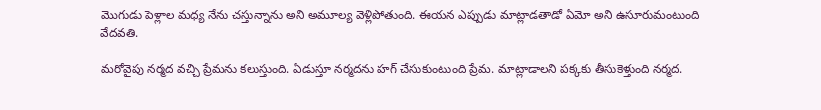మొగుడు పెళ్లాల మధ్య నేను చస్తున్నాను అని అమూల్య వెళ్లిపోతుంది. ఈయన ఎప్పుడు మాట్లాడతాడో ఏమో అని ఉసూరుమంటుంది వేదవతి.

మరోవైపు నర్మద వచ్చి ప్రేమను కలుస్తుంది. ఏడుస్తూ నర్మదను హగ్ చేసుకుంటుంది ప్రేమ. మాట్లాడాలని పక్కకు తీసుకెళ్తుంది నర్మద.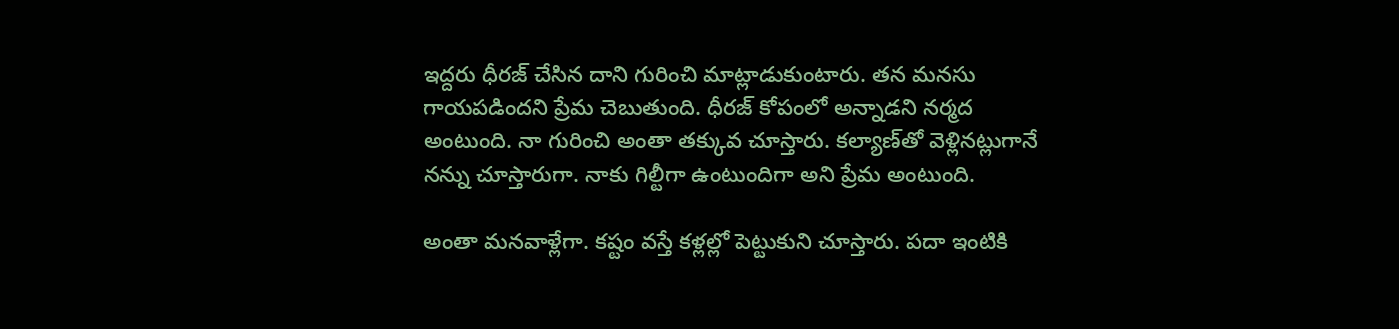ఇద్దరు ధీరజ్ చేసిన దాని గురించి మాట్లాడుకుంటారు. తన మనసు గాయపడిందని ప్రేమ చెబుతుంది. ధీరజ్ కోపంలో అన్నాడని నర్మద అంటుంది. నా గురించి అంతా తక్కువ చూస్తారు. కల్యాణ్‌తో వెళ్లినట్లుగానే నన్ను చూస్తారుగా. నాకు గిల్టీగా ఉంటుందిగా అని ప్రేమ అంటుంది.

అంతా మనవాళ్లేగా. కష్టం వస్తే కళ్లల్లో పెట్టుకుని చూస్తారు. పదా ఇంటికి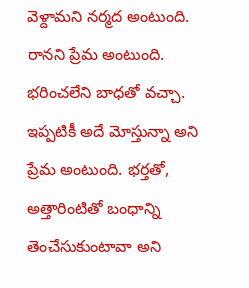వెళ్దామని నర్మద అంటుంది. రానని ప్రేమ అంటుంది. భరించలేని బాధతో వచ్చా. ఇప్పటికీ అదే మోస్తున్నా అని ప్రేమ అంటుంది. భర్తతో, అత్తారింటితో బంధాన్ని తెంచేసుకుంటావా అని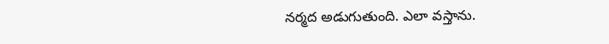నర్మద అడుగుతుంది. ఎలా వస్తాను.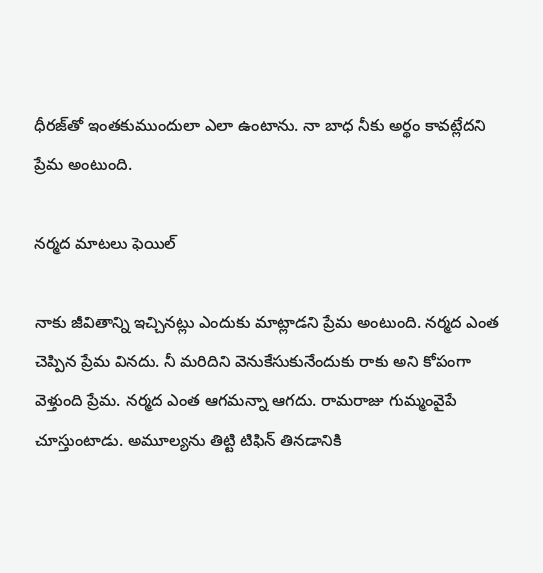ధీరజ్‌తో ఇంతకుముందులా ఎలా ఉంటాను. నా బాధ నీకు అర్థం కావట్లేదని ప్రేమ అంటుంది.

నర్మద మాటలు ఫెయిల్

నాకు జీవితాన్ని ఇచ్చినట్లు ఎందుకు మాట్లాడని ప్రేమ అంటుంది. నర్మద ఎంత చెప్పిన ప్రేమ వినదు. నీ మరిదిని వెనుకేసుకునేందుకు రాకు అని కోపంగా వెళ్తుంది ప్రేమ. నర్మద ఎంత ఆగమన్నా ఆగదు. రామరాజు గుమ్మంవైపే చూస్తుంటాడు. అమూల్యను తిట్టి టిఫిన్ తినడానికి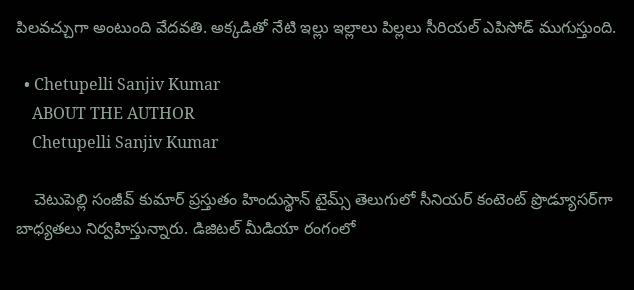పిలవచ్చుగా అంటుంది వేదవతి. అక్కడితో నేటి ఇల్లు ఇల్లాలు పిల్లలు సీరియల్ ఎపిసోడ్ ముగుస్తుంది.

  • Chetupelli Sanjiv Kumar
    ABOUT THE AUTHOR
    Chetupelli Sanjiv Kumar

    చెటుపెల్లి సంజీవ్ కుమార్ ప్రస్తుతం హిందుస్థాన్ టైమ్స్ తెలుగులో సీనియర్ కంటెంట్ ప్రొడ్యూసర్‌గా బాధ్యతలు నిర్వహిస్తున్నారు. డిజిటల్ మీడియా రంగంలో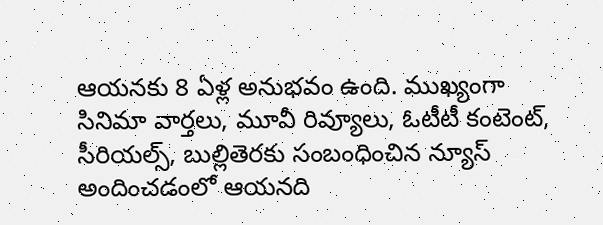ఆయనకు 8 ఏళ్ల అనుభవం ఉంది. ముఖ్యంగా సినిమా వార్తలు, మూవీ రివ్యూలు, ఓటీటీ కంటెంట్, సీరియల్స్, బుల్లితెరకు సంబంధించిన న్యూస్ అందించడంలో ఆయనది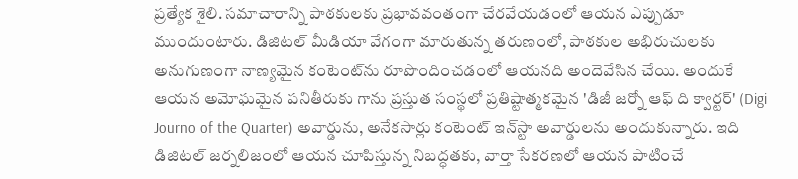ప్రత్యేక శైలి. సమాచారాన్ని పాఠకులకు ప్రభావవంతంగా చేరవేయడంలో ఆయన ఎప్పుడూ ముందుంటారు. డిజిటల్ మీడియా వేగంగా మారుతున్న తరుణంలో, పాఠకుల అభిరుచులకు అనుగుణంగా నాణ్యమైన కంటెంట్‌ను రూపొందించడంలో ఆయనది అందెవేసిన చేయి. అందుకే ఆయన అమోఘమైన పనితీరుకు గాను ప్రస్తుత సంస్థలో ప్రతిష్టాత్మకమైన 'డిజీ జర్నో ఆఫ్ ది క్వార్టర్' (Digi Journo of the Quarter) అవార్డును, అనేకసార్లు కంటెంట్ ఇన్‌స్టా అవార్డులను అందుకున్నారు. ఇది డిజిటల్ జర్నలిజంలో ఆయన చూపిస్తున్న నిబద్ధతకు, వార్తా సేకరణలో ఆయన పాటించే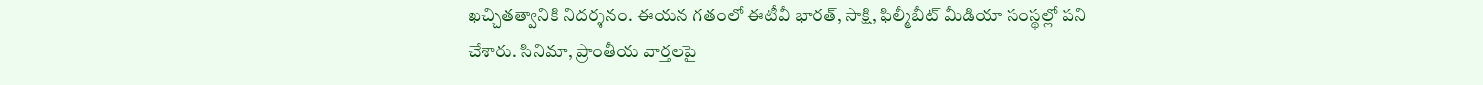ఖచ్చితత్వానికి నిదర్శనం. ఈయన గతంలో ఈటీవీ భారత్, సాక్షి, ఫిల్మీబీట్ మీడియా సంస్థల్లో పని చేశారు. సినిమా, ప్రాంతీయ వార్తలపై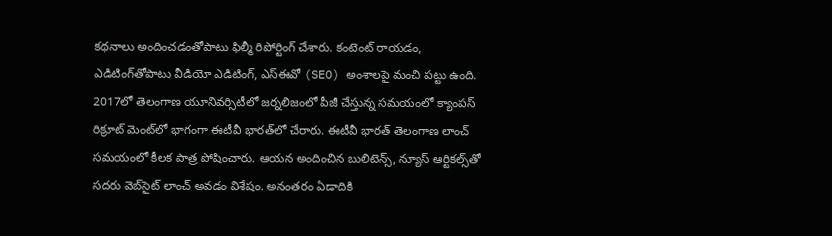కథనాలు అందించడంతోపాటు ఫిల్మీ రిపోర్టింగ్ చేశారు. కంటెంట్ రాయడం, ఎడిటింగ్‌తోపాటు వీడియో ఎడిటింగ్, ఎస్‌ఈవో (SEO) అంశాలపై మంచి పట్టు ఉంది. 2017లో తెలంగాణ యూనివర్సిటీలో జర్నలిజంలో పీజీ చేస్తున్న సమయంలో క్యాంపస్ రిక్రూట్ మెంట్‌లో భాగంగా ఈటీవీ భారత్‌లో చేరారు. ఈటీవీ భారత్ తెలంగాణ లాంచ్ సమయంలో కీలక పాత్ర పోషించారు. ఆయన అందించిన బులిటెన్స్, న్యూస్ ఆర్టికల్స్‌తో సదరు వెబ్‌సైట్ లాంచ్ అవడం విశేషం. అనంతరం ఏడాదికి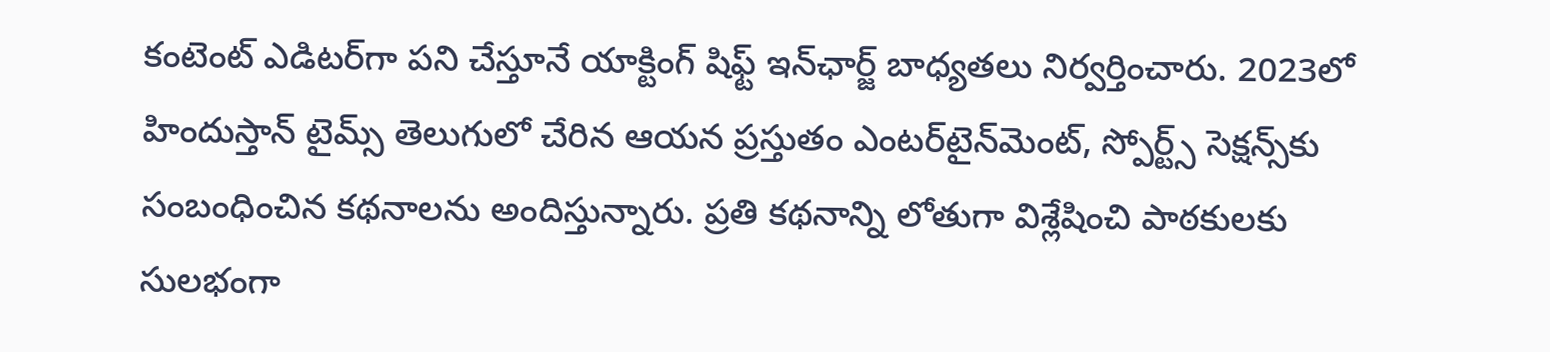కంటెంట్ ఎడిటర్‌గా పని చేస్తూనే యాక్టింగ్ షిఫ్ట్ ఇన్‌ఛార్జ్ బాధ్యతలు నిర్వర్తించారు. 2023లో హిందుస్తాన్ టైమ్స్ తెలుగులో చేరిన ఆయన ప్రస్తుతం ఎంటర్‌టైన్‌మెంట్, స్పోర్ట్స్ సెక్షన్స్‌కు సంబంధించిన కథనాలను అందిస్తున్నారు. ప్రతి కథనాన్ని లోతుగా విశ్లేషించి పాఠకులకు సులభంగా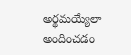అర్థమయ్యేలా అందించడం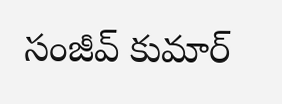సంజీవ్ కుమార్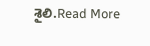శైలి.Read More